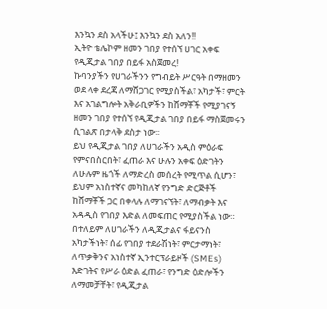እንኳን ደስ አላችሁ፤ እንኳን ደስ አለን!!
ኢትዮ ቴሌኮም ዘመን ገበያ የተሰኘ ሀገር አቀፍ የዲጂታል ገበያ በይፋ አስጀመረ!
ኩባንያችን የሀገራችንን የግብይት ሥርዓት በማዘመን ወደ ላቀ ደረጃ ለማሸጋገር የሚያስችል፣ አካታች፣ ምርት እና አገልግሎት አቅራቢዎችን ከሸማቾች የሚያገናኝ ዘመን ገበያ የተሰኘ የዲጂታል ገበያ በይፋ ማስጀመሩን ሲገልጽ በታላቅ ደስታ ነው፡፡
ይህ የዲጂታል ገበያ ለሀገራችን አዲስ ምዕራፍ የምናበስርበት፣ ፈጠራ እና ሁሉን አቀፍ ዕድገትን ለሁሉም ዜጎች ለማድረስ መሰረት የሚጥል ሲሆን፣ ይህም አነስተኛና መካከለኛ የንግድ ድርጅቶች ከሸማቾች ጋር በቀላሉ ለማገናኘት፣ ለማብቃት እና አዳዲስ የገበያ እድል ለመፍጠር የሚያስችል ነው።
በተለይም ለሀገራችን ለዲጂታልና ፋይናንስ አካታችነት፣ ሰፊ የገበያ ተደራሽነት፣ ምርታማነት፣ ለጥቃቅንና አነስተኛ ኢንተርፕራይዞች (SMEs) እድገትና የሥራ ዕድል ፈጠራ፣ የንግድ ዕድሎችን ለማመቻቸት፣ የዲጂታል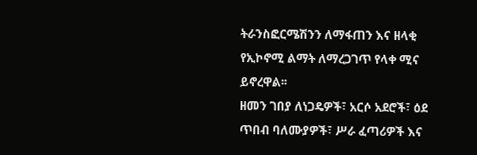ትራንስፎርሜሽንን ለማፋጠን እና ዘላቂ የኢኮኖሚ ልማት ለማረጋገጥ የላቀ ሚና ይኖረዋል፡፡
ዘመን ገበያ ለነጋዴዎች፣ አርሶ አደሮች፣ ዕደ ጥበብ ባለሙያዎች፣ ሥራ ፈጣሪዎች እና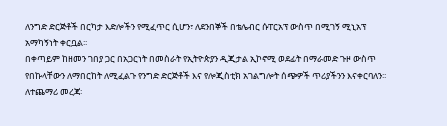ለንግድ ድርጅቶች በርካታ እድሎችን የሚፈጥር ሲሆን፣ ለደንበኞች በቴሌብር ሱፐርአፕ ውስጥ በሚገኝ ሚኒአፕ አማካኝነት ቀርቧል፡፡
በቀጣይም ከዘመን ገበያ ጋር በአጋርነት በመስራት የኢትዮጵያን ዲጂታል ኢኮኖሚ ወደፊት በማራመድ ጉዞ ውስጥ የበኩላቸውን ለማበርከት ለሚፈልጉ የንግድ ድርጅቶች እና የሎጂስቲክ አገልግሎት ሰጭዎች ጥሪያችንን እናቀርባለን፡፡
ለተጨማሪ መረጃ፡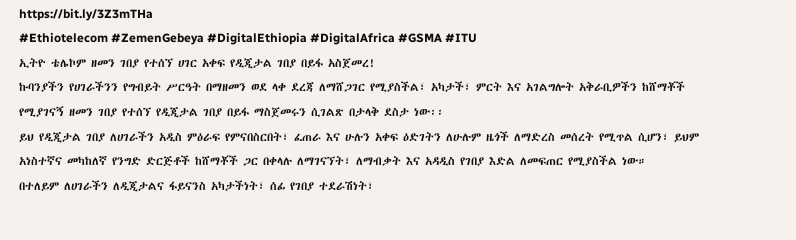https://bit.ly/3Z3mTHa
#Ethiotelecom #ZemenGebeya #DigitalEthiopia #DigitalAfrica #GSMA #ITU
ኢትዮ ቴሌኮም ዘመን ገበያ የተሰኘ ሀገር አቀፍ የዲጂታል ገበያ በይፋ አስጀመረ!
ኩባንያችን የሀገራችንን የግብይት ሥርዓት በማዘመን ወደ ላቀ ደረጃ ለማሸጋገር የሚያስችል፣ አካታች፣ ምርት እና አገልግሎት አቅራቢዎችን ከሸማቾች የሚያገናኝ ዘመን ገበያ የተሰኘ የዲጂታል ገበያ በይፋ ማስጀመሩን ሲገልጽ በታላቅ ደስታ ነው፡፡
ይህ የዲጂታል ገበያ ለሀገራችን አዲስ ምዕራፍ የምናበስርበት፣ ፈጠራ እና ሁሉን አቀፍ ዕድገትን ለሁሉም ዜጎች ለማድረስ መሰረት የሚጥል ሲሆን፣ ይህም አነስተኛና መካከለኛ የንግድ ድርጅቶች ከሸማቾች ጋር በቀላሉ ለማገናኘት፣ ለማብቃት እና አዳዲስ የገበያ እድል ለመፍጠር የሚያስችል ነው።
በተለይም ለሀገራችን ለዲጂታልና ፋይናንስ አካታችነት፣ ሰፊ የገበያ ተደራሽነት፣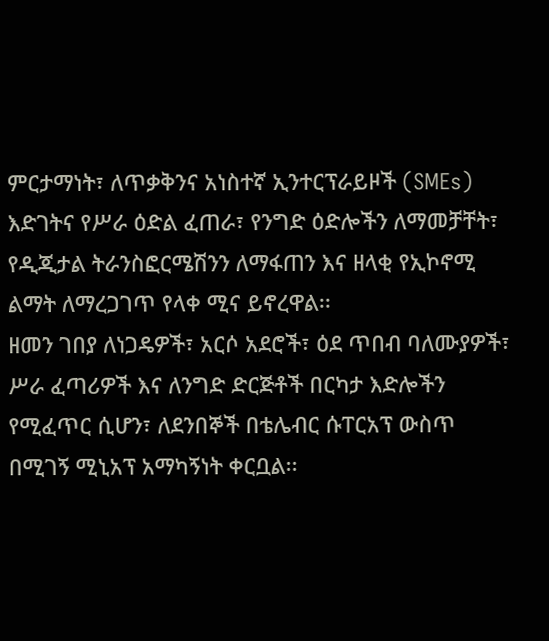ምርታማነት፣ ለጥቃቅንና አነስተኛ ኢንተርፕራይዞች (SMEs) እድገትና የሥራ ዕድል ፈጠራ፣ የንግድ ዕድሎችን ለማመቻቸት፣ የዲጂታል ትራንስፎርሜሽንን ለማፋጠን እና ዘላቂ የኢኮኖሚ ልማት ለማረጋገጥ የላቀ ሚና ይኖረዋል፡፡
ዘመን ገበያ ለነጋዴዎች፣ አርሶ አደሮች፣ ዕደ ጥበብ ባለሙያዎች፣ ሥራ ፈጣሪዎች እና ለንግድ ድርጅቶች በርካታ እድሎችን የሚፈጥር ሲሆን፣ ለደንበኞች በቴሌብር ሱፐርአፕ ውስጥ በሚገኝ ሚኒአፕ አማካኝነት ቀርቧል፡፡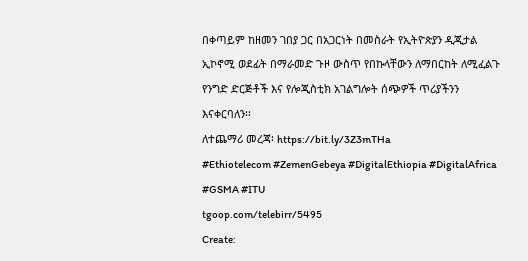በቀጣይም ከዘመን ገበያ ጋር በአጋርነት በመስራት የኢትዮጵያን ዲጂታል ኢኮኖሚ ወደፊት በማራመድ ጉዞ ውስጥ የበኩላቸውን ለማበርከት ለሚፈልጉ የንግድ ድርጅቶች እና የሎጂስቲክ አገልግሎት ሰጭዎች ጥሪያችንን እናቀርባለን፡፡
ለተጨማሪ መረጃ፡ https://bit.ly/3Z3mTHa
#Ethiotelecom #ZemenGebeya #DigitalEthiopia #DigitalAfrica #GSMA #ITU
tgoop.com/telebirr/5495
Create: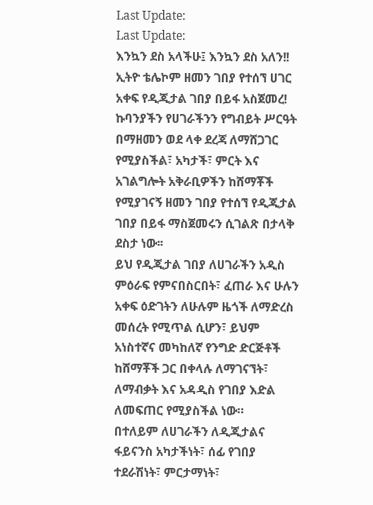Last Update:
Last Update:
እንኳን ደስ አላችሁ፤ እንኳን ደስ አለን!!
ኢትዮ ቴሌኮም ዘመን ገበያ የተሰኘ ሀገር አቀፍ የዲጂታል ገበያ በይፋ አስጀመረ!
ኩባንያችን የሀገራችንን የግብይት ሥርዓት በማዘመን ወደ ላቀ ደረጃ ለማሸጋገር የሚያስችል፣ አካታች፣ ምርት እና አገልግሎት አቅራቢዎችን ከሸማቾች የሚያገናኝ ዘመን ገበያ የተሰኘ የዲጂታል ገበያ በይፋ ማስጀመሩን ሲገልጽ በታላቅ ደስታ ነው፡፡
ይህ የዲጂታል ገበያ ለሀገራችን አዲስ ምዕራፍ የምናበስርበት፣ ፈጠራ እና ሁሉን አቀፍ ዕድገትን ለሁሉም ዜጎች ለማድረስ መሰረት የሚጥል ሲሆን፣ ይህም አነስተኛና መካከለኛ የንግድ ድርጅቶች ከሸማቾች ጋር በቀላሉ ለማገናኘት፣ ለማብቃት እና አዳዲስ የገበያ እድል ለመፍጠር የሚያስችል ነው።
በተለይም ለሀገራችን ለዲጂታልና ፋይናንስ አካታችነት፣ ሰፊ የገበያ ተደራሽነት፣ ምርታማነት፣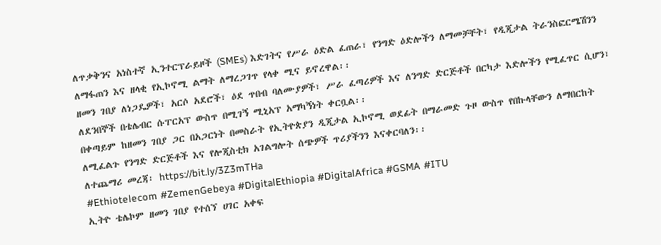ለጥቃቅንና አነስተኛ ኢንተርፕራይዞች (SMEs) እድገትና የሥራ ዕድል ፈጠራ፣ የንግድ ዕድሎችን ለማመቻቸት፣ የዲጂታል ትራንስፎርሜሽንን ለማፋጠን እና ዘላቂ የኢኮኖሚ ልማት ለማረጋገጥ የላቀ ሚና ይኖረዋል፡፡
ዘመን ገበያ ለነጋዴዎች፣ አርሶ አደሮች፣ ዕደ ጥበብ ባለሙያዎች፣ ሥራ ፈጣሪዎች እና ለንግድ ድርጅቶች በርካታ እድሎችን የሚፈጥር ሲሆን፣ ለደንበኞች በቴሌብር ሱፐርአፕ ውስጥ በሚገኝ ሚኒአፕ አማካኝነት ቀርቧል፡፡
በቀጣይም ከዘመን ገበያ ጋር በአጋርነት በመስራት የኢትዮጵያን ዲጂታል ኢኮኖሚ ወደፊት በማራመድ ጉዞ ውስጥ የበኩላቸውን ለማበርከት ለሚፈልጉ የንግድ ድርጅቶች እና የሎጂስቲክ አገልግሎት ሰጭዎች ጥሪያችንን እናቀርባለን፡፡
ለተጨማሪ መረጃ፡ https://bit.ly/3Z3mTHa
#Ethiotelecom #ZemenGebeya #DigitalEthiopia #DigitalAfrica #GSMA #ITU
ኢትዮ ቴሌኮም ዘመን ገበያ የተሰኘ ሀገር አቀፍ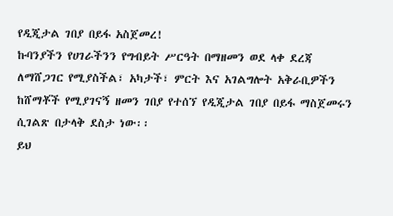የዲጂታል ገበያ በይፋ አስጀመረ!
ኩባንያችን የሀገራችንን የግብይት ሥርዓት በማዘመን ወደ ላቀ ደረጃ ለማሸጋገር የሚያስችል፣ አካታች፣ ምርት እና አገልግሎት አቅራቢዎችን ከሸማቾች የሚያገናኝ ዘመን ገበያ የተሰኘ የዲጂታል ገበያ በይፋ ማስጀመሩን ሲገልጽ በታላቅ ደስታ ነው፡፡
ይህ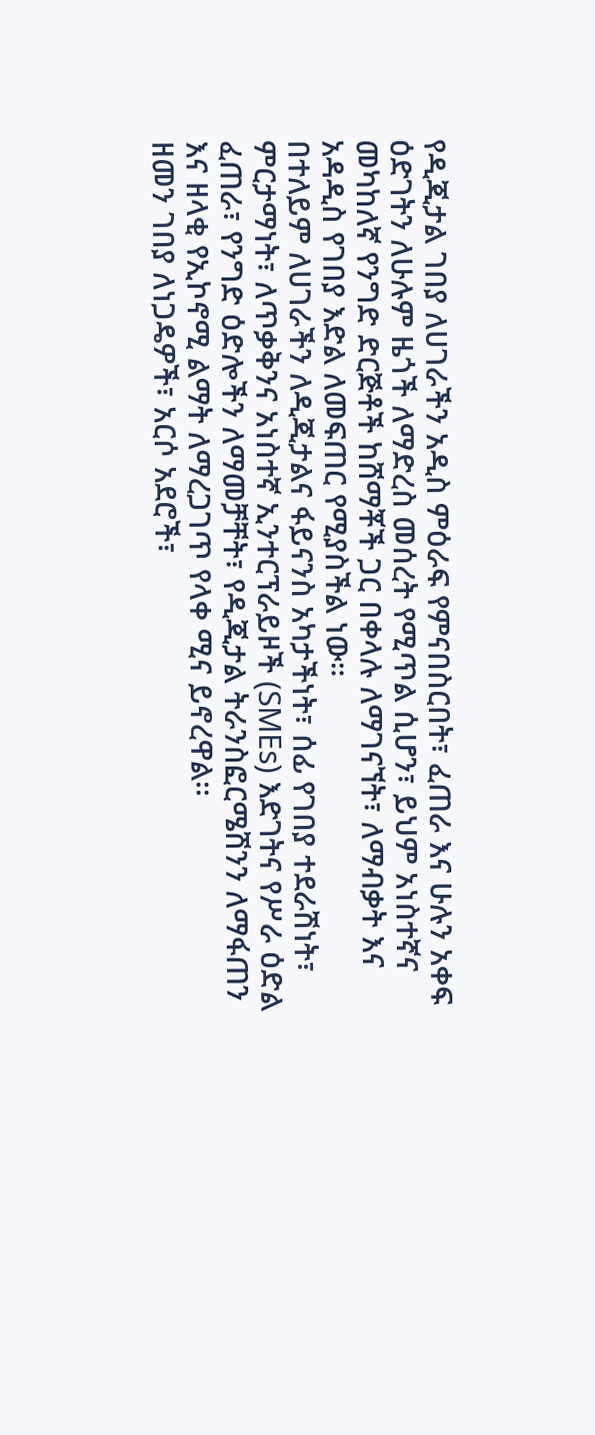የዲጂታል ገበያ ለሀገራችን አዲስ ምዕራፍ የምናበስርበት፣ ፈጠራ እና ሁሉን አቀፍ ዕድገትን ለሁሉም ዜጎች ለማድረስ መሰረት የሚጥል ሲሆን፣ ይህም አነስተኛና መካከለኛ የንግድ ድርጅቶች ከሸማቾች ጋር በቀላሉ ለማገናኘት፣ ለማብቃት እና አዳዲስ የገበያ እድል ለመፍጠር የሚያስችል ነው።
በተለይም ለሀገራችን ለዲጂታልና ፋይናንስ አካታችነት፣ ሰፊ የገበያ ተደራሽነት፣ ምርታማነት፣ ለጥቃቅንና አነስተኛ ኢንተርፕራይዞች (SMEs) እድገትና የሥራ ዕድል ፈጠራ፣ የንግድ ዕድሎችን ለማመቻቸት፣ የዲጂታል ትራንስፎርሜሽንን ለማፋጠን እና ዘላቂ የኢኮኖሚ ልማት ለማረጋገጥ የላቀ ሚና ይኖረዋል፡፡
ዘመን ገበያ ለነጋዴዎች፣ አርሶ አደሮች፣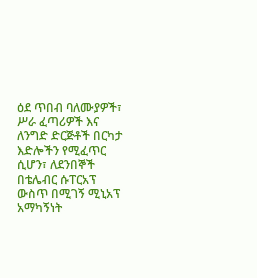ዕደ ጥበብ ባለሙያዎች፣ ሥራ ፈጣሪዎች እና ለንግድ ድርጅቶች በርካታ እድሎችን የሚፈጥር ሲሆን፣ ለደንበኞች በቴሌብር ሱፐርአፕ ውስጥ በሚገኝ ሚኒአፕ አማካኝነት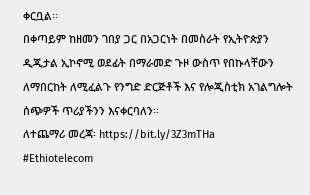ቀርቧል፡፡
በቀጣይም ከዘመን ገበያ ጋር በአጋርነት በመስራት የኢትዮጵያን ዲጂታል ኢኮኖሚ ወደፊት በማራመድ ጉዞ ውስጥ የበኩላቸውን ለማበርከት ለሚፈልጉ የንግድ ድርጅቶች እና የሎጂስቲክ አገልግሎት ሰጭዎች ጥሪያችንን እናቀርባለን፡፡
ለተጨማሪ መረጃ፡ https://bit.ly/3Z3mTHa
#Ethiotelecom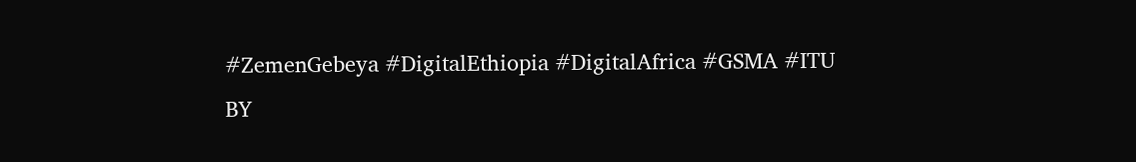#ZemenGebeya #DigitalEthiopia #DigitalAfrica #GSMA #ITU
BY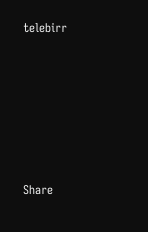telebirr








Share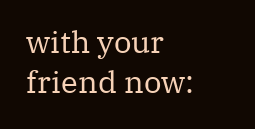with your friend now: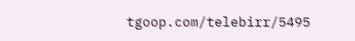tgoop.com/telebirr/5495